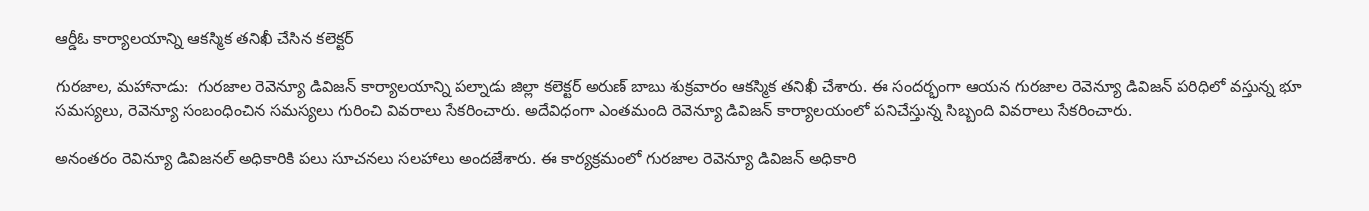ఆర్డీఓ కార్యాలయాన్ని ఆకస్మిక తనిఖీ చేసిన కలెక్టర్

గురజాల, మహానాడు:  గురజాల రెవెన్యూ డివిజన్ కార్యాలయాన్ని పల్నాడు జిల్లా కలెక్టర్ అరుణ్ బాబు శుక్రవారం ఆకస్మిక తనిఖీ చేశారు. ఈ సందర్భంగా ఆయన గురజాల రెవెన్యూ డివిజన్ పరిధిలో వస్తున్న భూ సమస్యలు, రెవెన్యూ సంబంధించిన సమస్యలు గురించి వివరాలు సేకరించారు. అదేవిధంగా ఎంతమంది రెవెన్యూ డివిజన్ కార్యాలయంలో పనిచేస్తున్న సిబ్బంది వివరాలు సేకరించారు.

అనంతరం రెవిన్యూ డివిజనల్ అధికారికి పలు సూచనలు సలహాలు అందజేశారు. ఈ కార్యక్రమంలో గురజాల రెవెన్యూ డివిజన్ అధికారి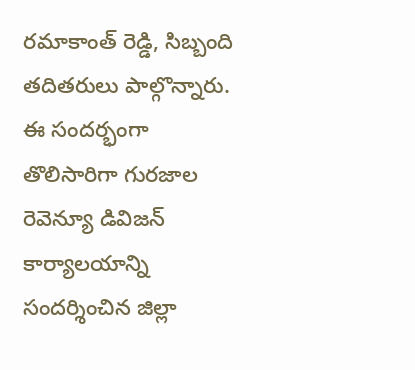రమాకాంత్ రెడ్డి, సిబ్బంది తదితరులు పాల్గొన్నారు. ఈ సందర్భంగా తొలిసారిగా గురజాల రెవెన్యూ డివిజన్ కార్యాలయాన్ని సందర్శించిన జిల్లా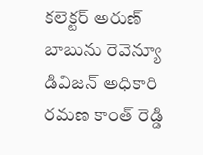కలెక్టర్ అరుణ్ బాబును రెవెన్యూ డివిజన్ అధికారి రమణ కాంత్ రెడ్డి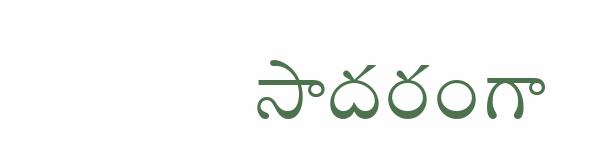సాదరంగా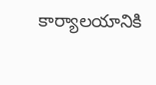కార్యాలయానికి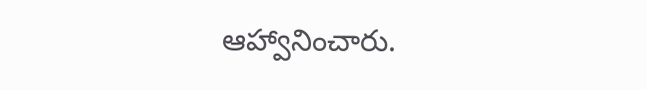ఆహ్వానించారు.